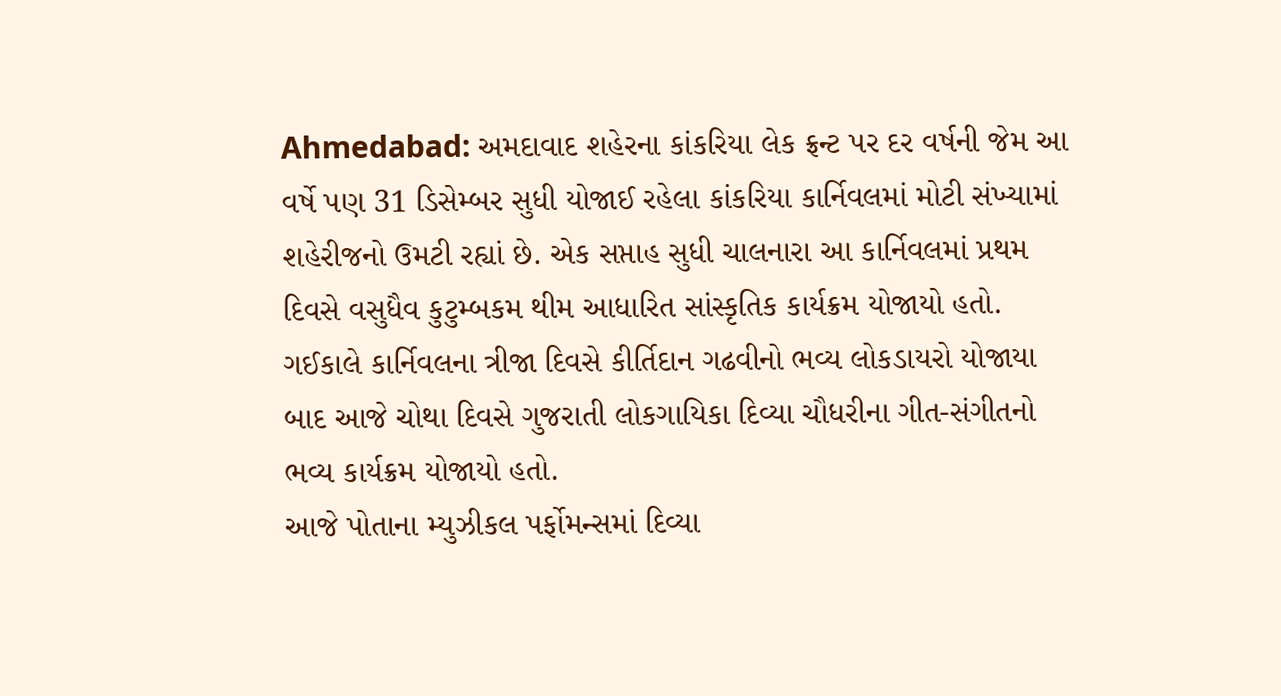Ahmedabad: અમદાવાદ શહેરના કાંકરિયા લેક ફ્રન્ટ પર દર વર્ષની જેમ આ વર્ષે પણ 31 ડિસેમ્બર સુધી યોજાઈ રહેલા કાંકરિયા કાર્નિવલમાં મોટી સંખ્યામાં શહેરીજનો ઉમટી રહ્યાં છે. એક સપ્તાહ સુધી ચાલનારા આ કાર્નિવલમાં પ્રથમ દિવસે વસુધૈવ કુટુમ્બકમ થીમ આધારિત સાંસ્કૃતિક કાર્યક્રમ યોજાયો હતો. ગઈકાલે કાર્નિવલના ત્રીજા દિવસે કીર્તિદાન ગઢવીનો ભવ્ય લોકડાયરો યોજાયા બાદ આજે ચોથા દિવસે ગુજરાતી લોકગાયિકા દિવ્યા ચૌધરીના ગીત-સંગીતનો ભવ્ય કાર્યક્રમ યોજાયો હતો.
આજે પોતાના મ્યુઝીકલ પર્ફોમન્સમાં દિવ્યા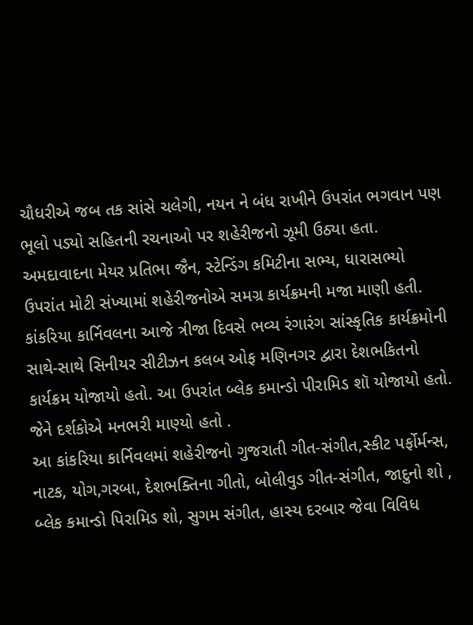ચૌધરીએ જબ તક સાંસે ચલેગી, નયન ને બંધ રાખીને ઉપરાંત ભગવાન પણ ભૂલો પડ્યો સહિતની રચનાઓ પર શહેરીજનો ઝૂમી ઉઠ્યા હતા. અમદાવાદના મેયર પ્રતિભા જૈન, સ્ટેન્ડિંગ કમિટીના સભ્ય, ધારાસભ્યો ઉપરાંત મોટી સંખ્યામાં શહેરીજનોએ સમગ્ર કાર્યક્રમની મજા માણી હતી.
કાંકરિયા કાર્નિવલના આજે ત્રીજા દિવસે ભવ્ય રંગારંગ સાંસ્કૃતિક કાર્યક્રમોની સાથે-સાથે સિનીયર સીટીઝન કલબ ઓફ મણિનગર દ્વારા દેશભકિતનો કાર્યક્રમ યોજાયો હતો. આ ઉપરાંત બ્લેક કમાન્ડો પીરામિડ શૉ યોજાયો હતો. જેને દર્શકોએ મનભરી માણ્યો હતો .
આ કાંકરિયા કાર્નિવલમાં શહેરીજનો ગુજરાતી ગીત-સંગીત,સ્કીટ પર્ફોર્મન્સ, નાટક, યોગ,ગરબા, દેશભક્તિના ગીતો, બોલીવુડ ગીત-સંગીત, જાદુનો શો , બ્લેક કમાન્ડો પિરામિડ શો, સુગમ સંગીત, હાસ્ય દરબાર જેવા વિવિધ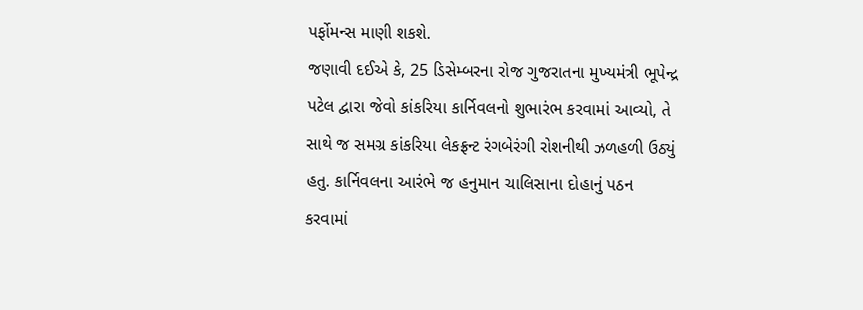પર્ફોમન્સ માણી શકશે.
જણાવી દઈએ કે, 25 ડિસેમ્બરના રોજ ગુજરાતના મુખ્યમંત્રી ભૂપેન્દ્ર પટેલ દ્વારા જેવો કાંકરિયા કાર્નિવલનો શુભારંભ કરવામાં આવ્યો, તે સાથે જ સમગ્ર કાંકરિયા લેકફ્રન્ટ રંગબેરંગી રોશનીથી ઝળહળી ઉઠ્યું હતુ. કાર્નિવલના આરંભે જ હનુમાન ચાલિસાના દોહાનું પઠન કરવામાં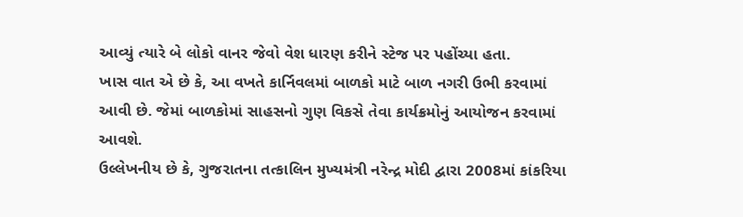આવ્યું ત્યારે બે લોકો વાનર જેવો વેશ ધારણ કરીને સ્ટેજ પર પહોંચ્યા હતા.
ખાસ વાત એ છે કે, આ વખતે કાર્નિવલમાં બાળકો માટે બાળ નગરી ઉભી કરવામાં આવી છે. જેમાં બાળકોમાં સાહસનો ગુણ વિકસે તેવા કાર્યક્રમોનું આયોજન કરવામાં આવશે.
ઉલ્લેખનીય છે કે, ગુજરાતના તત્કાલિન મુખ્યમંત્રી નરેન્દ્ર મોદી દ્વારા 2008માં કાંકરિયા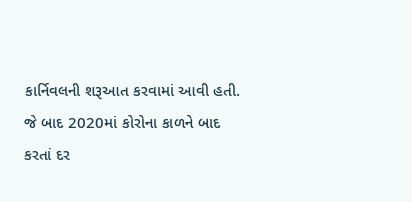કાર્નિવલની શરૂઆત કરવામાં આવી હતી. જે બાદ 2020માં કોરોના કાળને બાદ કરતાં દર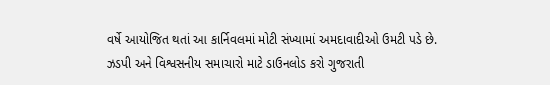વર્ષે આયોજિત થતાં આ કાર્નિવલમાં મોટી સંખ્યામાં અમદાવાદીઓ ઉમટી પડે છે.
ઝડપી અને વિશ્વસનીય સમાચારો માટે ડાઉનલોડ કરો ગુજરાતી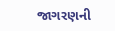જાગરણની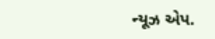ન્યૂઝ એપ.